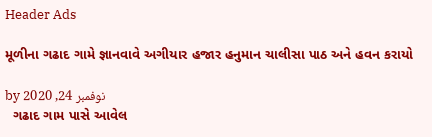Header Ads

મૂળીના ગઢાદ ગામે જ્ઞાનવાવે અગીયાર હજાર હનુમાન ચાલીસા પાઠ અને હવન કરાયો

by نوفمبر 24, 2020
  ગઢાદ ગામ પાસે આવેલ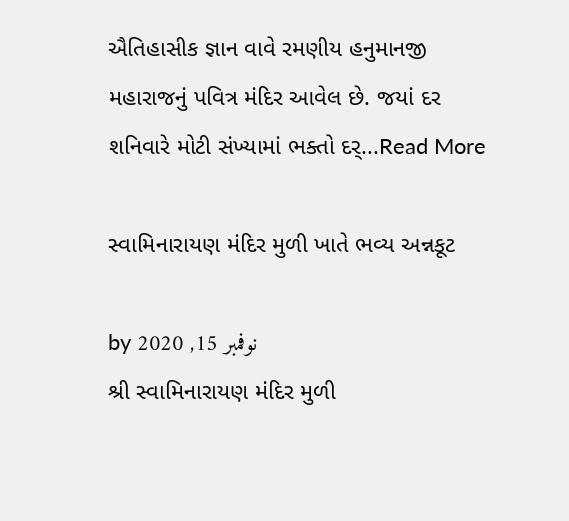ઐતિહાસીક જ્ઞાન વાવે રમણીય હનુમાનજી મહારાજનું પવિત્ર મંદિર આવેલ છે. જયાં દર શનિવારે મોટી સંખ્યામાં ભક્તો દર્...Read More

સ્વામિનારાયણ મંદિર મુળી ખાતે ભવ્ય અન્નકૂટ

by نوفمبر 15, 2020
શ્રી સ્વામિનારાયણ મંદિર મુળી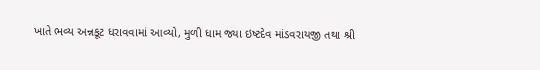ખાતે ભવ્ય અન્નકૂટ ધરાવવામાં આવ્યો, મુળી ધામ જ્યા ઇષ્ટદેવ માંડવરાયજી તથા શ્રી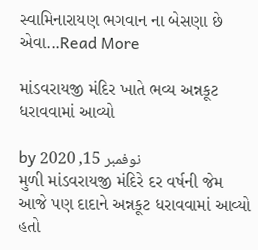સ્વામિનારાયણ ભગવાન ના બેસણા છે એવા...Read More

માંડવરાયજી મંદિર ખાતે ભવ્ય અન્નકૂટ ધરાવવામાં આવ્યો

by نوفمبر 15, 2020
મુળી માંડવરાયજી મંદિરે દર વર્ષની જેમ આજે પણ દાદાને અન્નકૂટ ધરાવવામાં આવ્યો હતો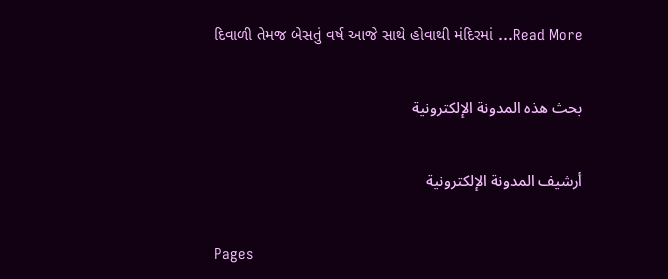દિવાળી તેમજ બેસતું વર્ષ આજે સાથે હોવાથી મંદિરમાં ...Read More

بحث هذه المدونة الإلكترونية

أرشيف المدونة الإلكترونية

Pages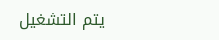يتم التشغيل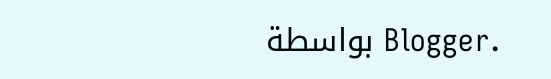بواسطة Blogger.